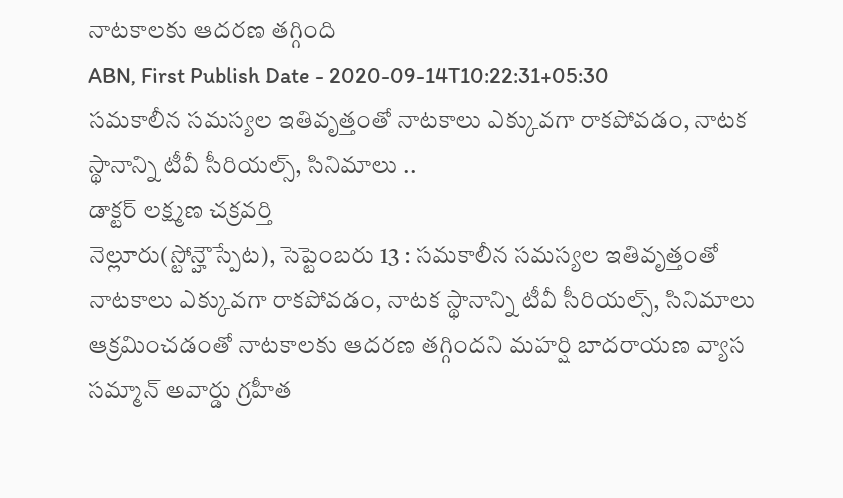నాటకాలకు ఆదరణ తగ్గింది
ABN, First Publish Date - 2020-09-14T10:22:31+05:30
సమకాలీన సమస్యల ఇతివృత్తంతో నాటకాలు ఎక్కువగా రాకపోవడం, నాటక స్థానాన్ని టీవీ సీరియల్స్, సినిమాలు ..
డాక్టర్ లక్ష్మణ చక్రవర్తి
నెల్లూరు(స్టోన్హౌస్పేట), సెప్టెంబరు 13 : సమకాలీన సమస్యల ఇతివృత్తంతో నాటకాలు ఎక్కువగా రాకపోవడం, నాటక స్థానాన్ని టీవీ సీరియల్స్, సినిమాలు ఆక్రమించడంతో నాటకాలకు ఆదరణ తగ్గిందని మహర్షి బాదరాయణ వ్యాస సమ్మాన్ అవార్డు గ్రహీత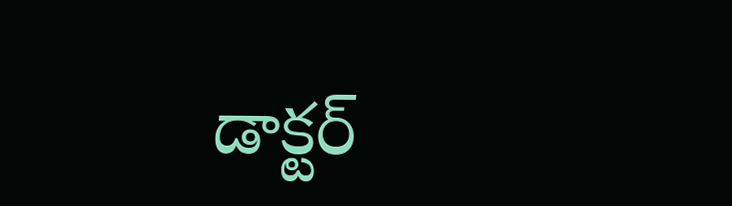డాక్టర్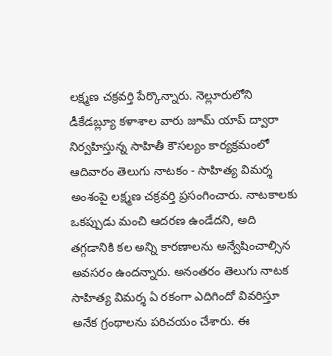లక్ష్మణ చక్రవర్తి పేర్కొన్నారు. నెల్లూరులోని డీకేడబ్ల్యూ కళాశాల వారు జూమ్ యాప్ ద్వారా నిర్వహిస్తున్న సాహితీ కౌసల్యం కార్యక్రమంలో ఆదివారం తెలుగు నాటకం - సాహిత్య విమర్శ అంశంపై లక్ష్మణ చక్రవర్తి ప్రసంగించారు. నాటకాలకు ఒకప్పుడు మంచి ఆదరణ ఉండేదని, అది తగ్గడానికి కల అన్ని కారణాలను అన్వేషించాల్సిన అవసరం ఉందన్నారు. అనంతరం తెలుగు నాటక సాహిత్య విమర్శ ఏ రకంగా ఎదిగిందో వివరిస్తూ అనేక గ్రంథాలను పరిచయం చేశారు. ఈ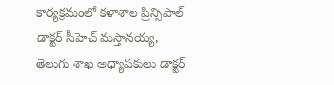కార్యక్రమంలో కళాశాల ప్రిన్సిపాల్ డాక్టర్ సీహెచ్ మస్తానయ్య, తెలుగు శాఖ అధ్యాపకులు డాక్టర్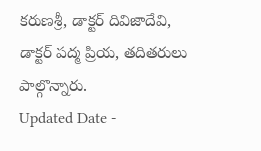కరుణశ్రీ, డాక్టర్ దివిజాదేవి, డాక్టర్ పద్మ ప్రియ, తదితరులు పాల్గొన్నారు.
Updated Date -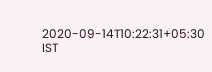2020-09-14T10:22:31+05:30 IST